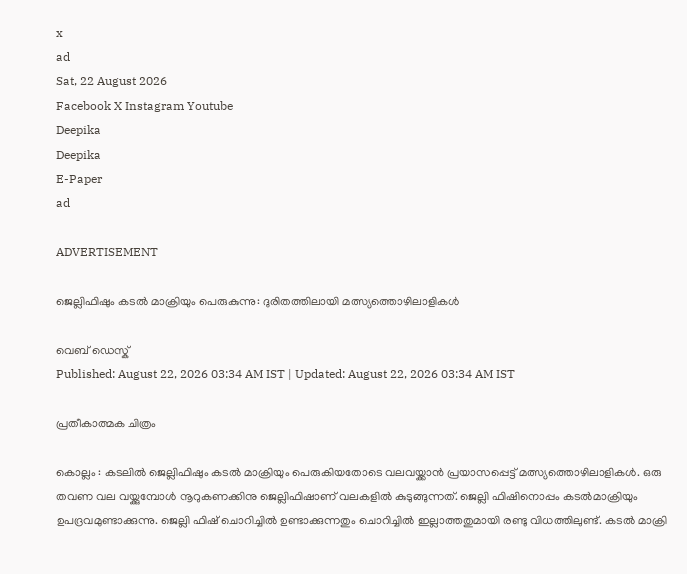x
ad
Sat, 22 August 2026
Facebook X Instagram Youtube
Deepika
Deepika
E-Paper
ad

ADVERTISEMENT

ജെല്ലിഫിഷും കടല്‍ മാക്രിയും പെരുകുന്നു: ദുരിതത്തിലായി മത്സ്യത്തൊഴിലാളികള്‍

വെബ് ഡെസ്ക്
Published: August 22, 2026 03:34 AM IST | Updated: August 22, 2026 03:34 AM IST

പ്രതീകാത്മക ചിത്രം

കൊല്ലം : കടലില്‍ ജെല്ലിഫിഷും കടല്‍ മാക്രിയും പെരുകിയതോടെ വലവയ്ക്കാന്‍ പ്രയാസപ്പെട്ട് മത്സ്യത്തൊഴിലാളികള്‍. ഒരു തവണ വല വയ്ക്കുമ്പോള്‍ നൂറുകണക്കിനു ജെല്ലിഫിഷാണ് വലകളില്‍ കുടുങ്ങുന്നത്. ജെല്ലി ഫിഷിനൊപ്പം കടല്‍മാക്രിയും ഉപദ്രവമുണ്ടാക്കുന്നു. ജെല്ലി ഫിഷ് ചൊറിച്ചില്‍ ഉണ്ടാക്കുന്നതും ചൊറിച്ചില്‍ ഇല്ലാത്തതുമായി രണ്ടു വിധത്തിലുണ്ട്. കടല്‍ മാക്രി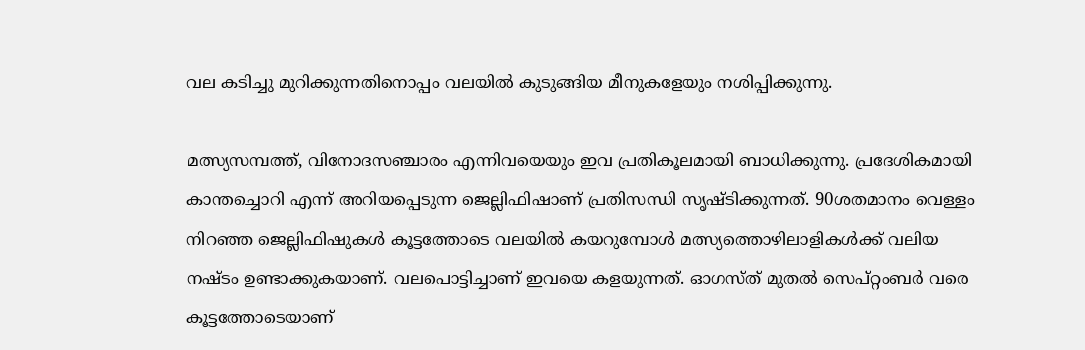വല കടിച്ചു മുറിക്കുന്നതിനൊപ്പം വലയില്‍ കുടുങ്ങിയ മീനുകളേയും നശിപ്പിക്കുന്നു.

മത്സ്യസമ്പത്ത്, വിനോദസഞ്ചാരം എന്നിവയെയും ഇവ പ്രതികൂലമായി ബാധിക്കുന്നു. പ്രദേശികമായി കാന്തച്ചൊറി എന്ന് അറിയപ്പെടുന്ന ജെല്ലിഫിഷാണ് പ്രതിസന്ധി സൃഷ്ടിക്കുന്നത്. 90ശതമാനം വെള്ളം നിറഞ്ഞ ജെല്ലിഫിഷുകള്‍ കൂട്ടത്തോടെ വലയില്‍ കയറുമ്പോള്‍ മത്സ്യത്തൊഴിലാളികള്‍ക്ക് വലിയ നഷ്ടം ഉണ്ടാക്കുകയാണ്. വലപൊട്ടിച്ചാണ് ഇവയെ കളയുന്നത്. ഓഗസ്ത് മുതല്‍ സെപ്റ്റംബര്‍ വരെ കൂട്ടത്തോടെയാണ്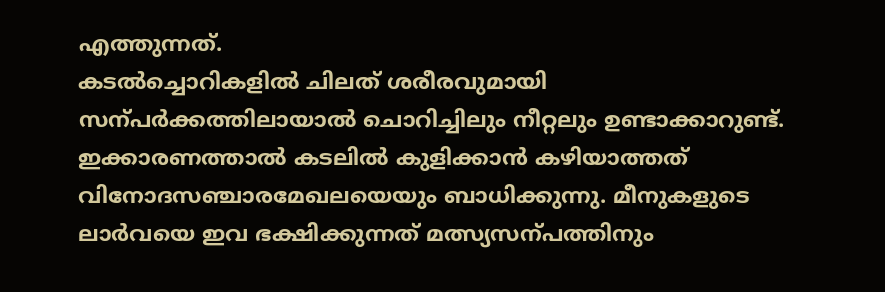എത്തുന്നത്.
കടല്‍ച്ചൊറികളില്‍ ചിലത് ശരീരവുമായി സന്പര്‍ക്കത്തിലായാല്‍ ചൊറിച്ചിലും നീറ്റലും ഉണ്ടാക്കാറുണ്ട്. ഇക്കാരണത്താല്‍ കടലില്‍ കുളിക്കാന്‍ കഴിയാത്തത് വിനോദസഞ്ചാരമേഖലയെയും ബാധിക്കുന്നു. മീനുകളുടെ ലാര്‍വയെ ഇവ ഭക്ഷിക്കുന്നത് മത്സ്യസന്പത്തിനും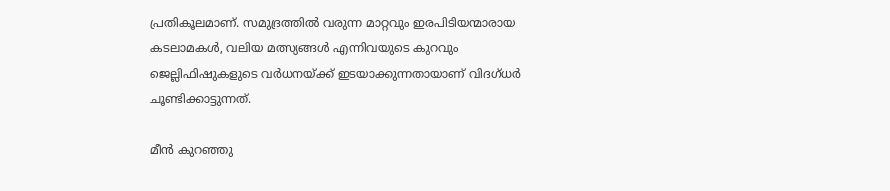പ്രതികൂലമാണ്. സമുദ്രത്തില്‍ വരുന്ന മാറ്റവും ഇരപിടിയന്മാരായ കടലാമകള്‍, വലിയ മത്സ്യങ്ങള്‍ എന്നിവയുടെ കുറവും ജെല്ലിഫിഷുകളുടെ വര്‍ധനയ്ക്ക് ഇടയാക്കുന്നതായാണ് വിദഗ്ധര്‍ ചൂണ്ടിക്കാട്ടുന്നത്.

മീന്‍ കുറഞ്ഞു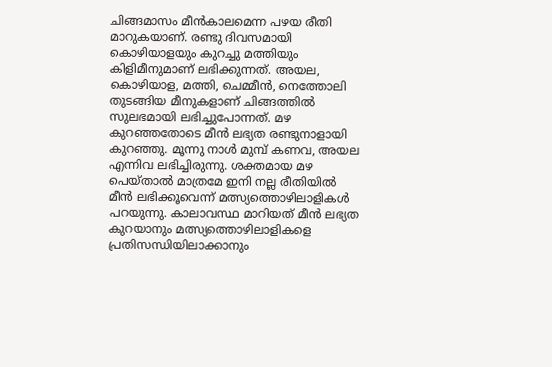ചിങ്ങമാസം മീന്‍കാലമെന്ന പഴയ രീതി മാറുകയാണ്. രണ്ടു ദിവസമായി കൊഴിയാളയും കുറച്ചു മത്തിയും കിളിമീനുമാണ് ലഭിക്കുന്നത്. അയല, കൊഴിയാള, മത്തി, ചെമ്മീന്‍, നെത്തോലി തുടങ്ങിയ മീനുകളാണ് ചിങ്ങത്തില്‍ സുലഭമായി ലഭിച്ചുപോന്നത്. മഴ കുറഞ്ഞതോടെ മീന്‍ ലഭ്യത രണ്ടുനാളായി കുറഞ്ഞു. മൂന്നു നാള്‍ മുമ്പ് കണവ, അയല എന്നിവ ലഭിച്ചിരുന്നു. ശക്തമായ മഴ പെയ്താല്‍ മാത്രമേ ഇനി നല്ല രീതിയില്‍ മീന്‍ ലഭിക്കൂവെന്ന് മത്സ്യത്തൊഴിലാളികള്‍ പറയുന്നു. കാലാവസ്ഥ മാറിയത് മീന്‍ ലഭ്യത കുറയാനും മത്സ്യത്തൊഴിലാളികളെ പ്രതിസന്ധിയിലാക്കാനും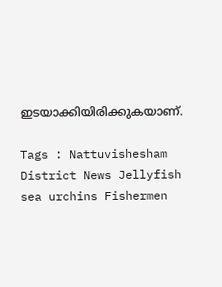ഇടയാക്കിയിരിക്കുകയാണ്.

Tags : Nattuvishesham District News Jellyfish sea urchins Fishermen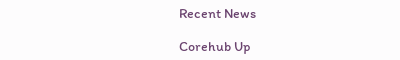Recent News

Corehub Up